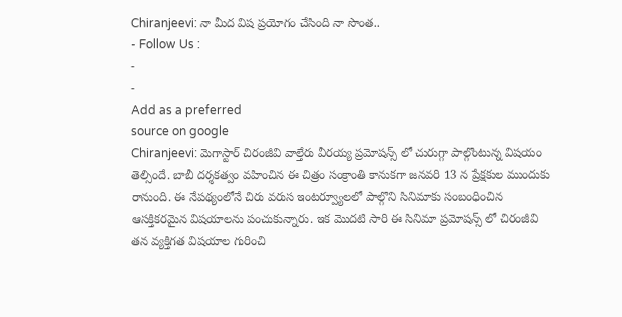Chiranjeevi: నా మీద విష ప్రయోగం చేసింది నా సొంత..
- Follow Us :
-
-
Add as a preferred
source on google
Chiranjeevi: మెగాస్టార్ చిరంజీవి వాల్తేరు వీరయ్య ప్రమోషన్స్ లో చురుగ్గా పాల్గొంటున్న విషయం తెల్సిందే. బాబీ దర్శకత్వం వహించిన ఈ చిత్రం సంక్రాంతి కానుకగా జనవరి 13 న ప్రేక్షకుల ముందుకు రానుంది. ఈ నేపథ్యంలోనే చిరు వరుస ఇంటర్వ్యూలలో పాల్గొని సినిమాకు సంబంధించిన ఆసక్తికరమైన విషయాలను పంచుకున్నారు. ఇక మొదటి సారి ఈ సినిమా ప్రమోషన్స్ లో చిరంజీవి తన వ్యక్తిగత విషయాల గురించి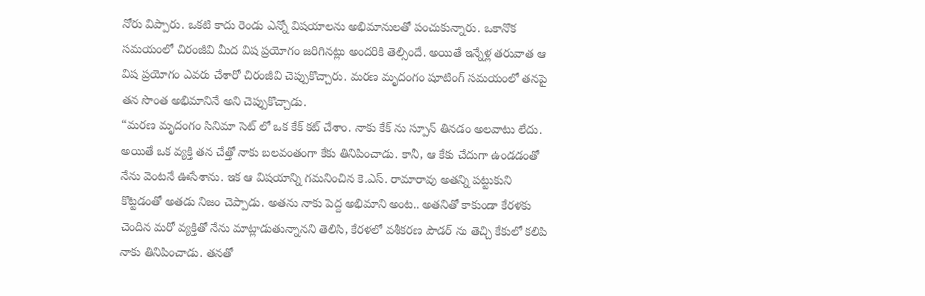నోరు విప్పారు. ఒకటి కాదు రెండు ఎన్నో విషయాలను అభిమానులతో పంచుకున్నారు. ఒకానొక సమయంలో చిరంజీవి మీద విష ప్రయోగం జరిగినట్లు అందరికి తెల్సిందే. అయితే ఇన్నేళ్ల తరువాత ఆ విష ప్రయోగం ఎవరు చేశారో చిరంజీవి చెప్పుకొచ్చారు. మరణ మృదంగం షూటింగ్ సమయంలో తనపై తన సొంత అభిమానినే అని చెప్పుకొచ్చాడు.
“మరణ మృదంగం సినిమా సెట్ లో ఒక కేక్ కట్ చేశాం. నాకు కేక్ ను స్పూన్ తినడం అలవాటు లేదు. అయితే ఒక వ్యక్తి తన చేత్తో నాకు బలవంతంగా కేకు తినిపించాడు. కానీ, ఆ కేకు చేదుగా ఉండడంతో నేను వెంటనే ఊసేశాను. ఇక ఆ విషయాన్ని గమనించిన కె.ఎస్. రామారావు అతన్ని పట్టుకుని కొట్టడంతో అతడు నిజం చెప్పాడు. అతను నాకు పెద్ద అభిమాని అంట.. అతనితో కాకుండా కేరళకు చెందిన మరో వ్యక్తితో నేను మాట్లాడుతున్నానని తెలిసి, కేరళలో వశీకరణ పౌడర్ ను తెచ్చి కేకులో కలిపి నాకు తినిపించాడు. తనతో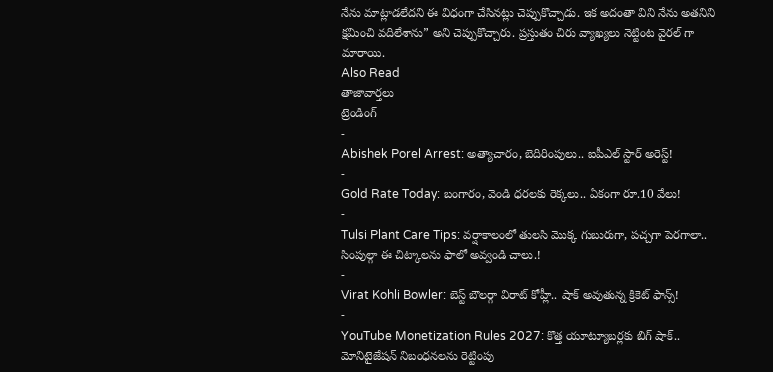నేను మాట్లాడలేదని ఈ విధంగా చేసినట్లు చెప్పుకొచ్చాడు. ఇక అదంతా విని నేను అతనిని క్షమించి వదిలేశాను” అని చెప్పుకొచ్చారు. ప్రస్తుతం చిరు వ్యాఖ్యలు నెట్టింట వైరల్ గా మారాయి.
Also Read
తాజావార్తలు
ట్రెండింగ్
-
Abishek Porel Arrest: అత్యాచారం, బెదిరింపులు.. ఐపీఎల్ స్టార్ అరెస్ట్!
-
Gold Rate Today: బంగారం, వెండి ధరలకు రెక్కలు.. ఏకంగా రూ.10 వేలు!
-
Tulsi Plant Care Tips: వర్షాకాలంలో తులసి మొక్క గుబురుగా, పచ్చగా పెరగాలా.. సింపుల్గా ఈ చిట్కాలను ఫాలో అవ్వండి చాలు.!
-
Virat Kohli Bowler: బెస్ట్ బౌలర్గా విరాట్ కోహ్లీ.. షాక్ అవుతున్న క్రికెట్ ఫాన్స్!
-
YouTube Monetization Rules 2027: కొత్త యూట్యూబర్లకు బిగ్ షాక్.. మోనిటైజేషన్ నిబంధనలను రెట్టింపు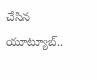చేసిన యూట్యూబ్..